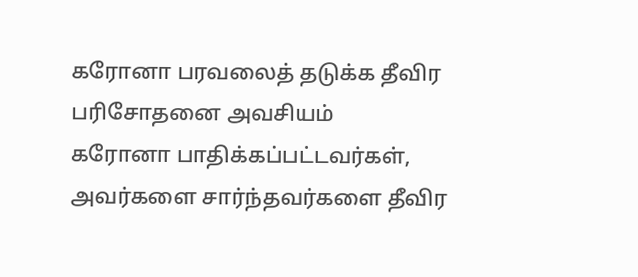கரோனா பரவலைத் தடுக்க தீவிர பரிசோதனை அவசியம்
கரோனா பாதிக்கப்பட்டவர்கள், அவர்களை சார்ந்தவர்களை தீவிர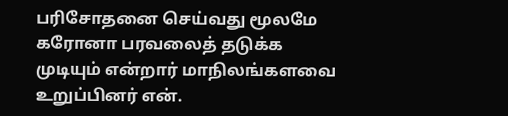பரிசோதனை செய்வது மூலமே கரோனா பரவலைத் தடுக்க முடியும் என்றார் மாநிலங்களவை உறுப்பினர் என்.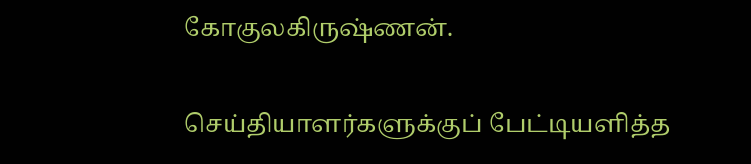கோகுலகிருஷ்ணன்.

செய்தியாளர்களுக்குப் பேட்டியளித்த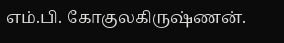எம்.பி. கோகுலகிருஷ்ணன்.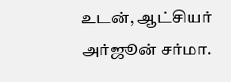உடன், ஆட்சியர் அர்ஜூன் சர்மா.